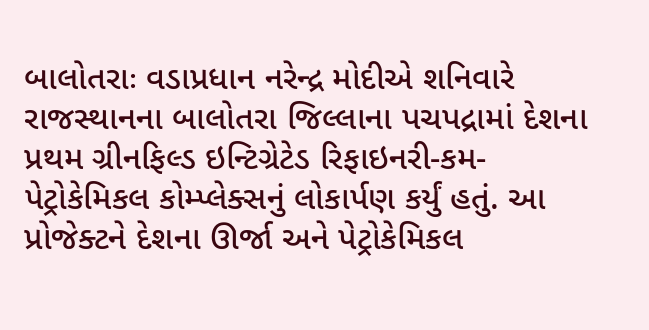બાલોતરાઃ વડાપ્રધાન નરેન્દ્ર મોદીએ શનિવારે રાજસ્થાનના બાલોતરા જિલ્લાના પચપદ્રામાં દેશના પ્રથમ ગ્રીનફિલ્ડ ઇન્ટિગ્રેટેડ રિફાઇનરી-કમ-પેટ્રોકેમિકલ કોમ્પ્લેક્સનું લોકાર્પણ કર્યું હતું. આ પ્રોજેક્ટને દેશના ઊર્જા અને પેટ્રોકેમિકલ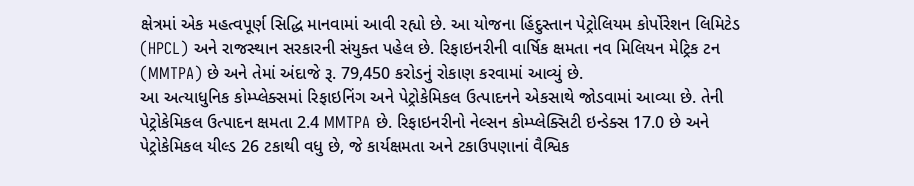ક્ષેત્રમાં એક મહત્વપૂર્ણ સિદ્ધિ માનવામાં આવી રહ્યો છે. આ યોજના હિંદુસ્તાન પેટ્રોલિયમ કોર્પોરેશન લિમિટેડ (HPCL) અને રાજસ્થાન સરકારની સંયુક્ત પહેલ છે. રિફાઇનરીની વાર્ષિક ક્ષમતા નવ મિલિયન મેટ્રિક ટન (MMTPA) છે અને તેમાં અંદાજે રૂ. 79,450 કરોડનું રોકાણ કરવામાં આવ્યું છે.
આ અત્યાધુનિક કોમ્પ્લેક્સમાં રિફાઇનિંગ અને પેટ્રોકેમિકલ ઉત્પાદનને એકસાથે જોડવામાં આવ્યા છે. તેની પેટ્રોકેમિકલ ઉત્પાદન ક્ષમતા 2.4 MMTPA છે. રિફાઇનરીનો નેલ્સન કોમ્પ્લેક્સિટી ઇન્ડેક્સ 17.0 છે અને પેટ્રોકેમિકલ યીલ્ડ 26 ટકાથી વધુ છે, જે કાર્યક્ષમતા અને ટકાઉપણાનાં વૈશ્વિક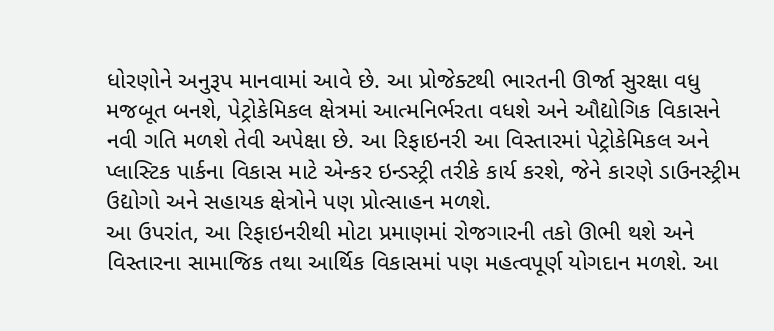ધોરણોને અનુરૂપ માનવામાં આવે છે. આ પ્રોજેક્ટથી ભારતની ઊર્જા સુરક્ષા વધુ મજબૂત બનશે, પેટ્રોકેમિકલ ક્ષેત્રમાં આત્મનિર્ભરતા વધશે અને ઔદ્યોગિક વિકાસને નવી ગતિ મળશે તેવી અપેક્ષા છે. આ રિફાઇનરી આ વિસ્તારમાં પેટ્રોકેમિકલ અને પ્લાસ્ટિક પાર્કના વિકાસ માટે એન્કર ઇન્ડસ્ટ્રી તરીકે કાર્ય કરશે, જેને કારણે ડાઉનસ્ટ્રીમ ઉદ્યોગો અને સહાયક ક્ષેત્રોને પણ પ્રોત્સાહન મળશે.
આ ઉપરાંત, આ રિફાઇનરીથી મોટા પ્રમાણમાં રોજગારની તકો ઊભી થશે અને વિસ્તારના સામાજિક તથા આર્થિક વિકાસમાં પણ મહત્વપૂર્ણ યોગદાન મળશે. આ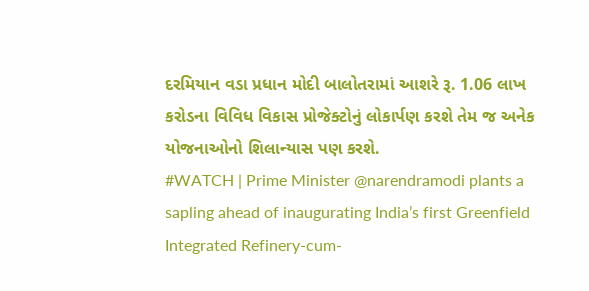દરમિયાન વડા પ્રધાન મોદી બાલોતરામાં આશરે રૂ. 1.06 લાખ કરોડના વિવિધ વિકાસ પ્રોજેક્ટોનું લોકાર્પણ કરશે તેમ જ અનેક યોજનાઓનો શિલાન્યાસ પણ કરશે.
#WATCH | Prime Minister @narendramodi plants a sapling ahead of inaugurating India’s first Greenfield Integrated Refinery-cum-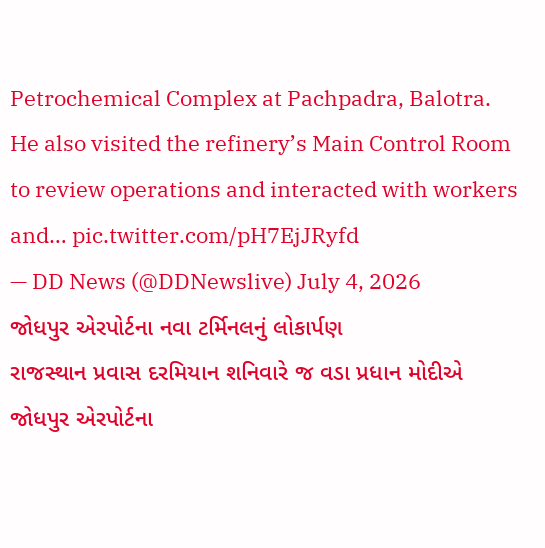Petrochemical Complex at Pachpadra, Balotra.
He also visited the refinery’s Main Control Room to review operations and interacted with workers and… pic.twitter.com/pH7EjJRyfd
— DD News (@DDNewslive) July 4, 2026
જોધપુર એરપોર્ટના નવા ટર્મિનલનું લોકાર્પણ
રાજસ્થાન પ્રવાસ દરમિયાન શનિવારે જ વડા પ્રધાન મોદીએ જોધપુર એરપોર્ટના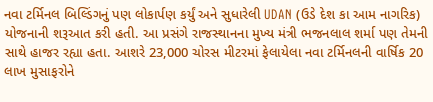નવા ટર્મિનલ બિલ્ડિંગનું પણ લોકાર્પણ કર્યું અને સુધારેલી UDAN (ઉડે દેશ કા આમ નાગરિક) યોજનાની શરૂઆત કરી હતી. આ પ્રસંગે રાજસ્થાનના મુખ્ય મંત્રી ભજનલાલ શર્મા પણ તેમની સાથે હાજર રહ્યા હતા. આશરે 23,000 ચોરસ મીટરમાં ફેલાયેલા નવા ટર્મિનલની વાર્ષિક 20 લાખ મુસાફરોને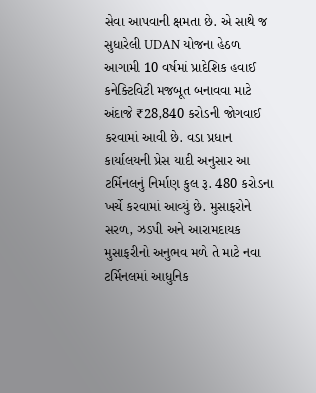સેવા આપવાની ક્ષમતા છે. એ સાથે જ સુધારેલી UDAN યોજના હેઠળ આગામી 10 વર્ષમાં પ્રાદેશિક હવાઈ કનેક્ટિવિટી મજબૂત બનાવવા માટે અંદાજે ₹28,840 કરોડની જોગવાઈ કરવામાં આવી છે. વડા પ્રધાન કાર્યાલયની પ્રેસ યાદી અનુસાર આ ટર્મિનલનું નિર્માણ કુલ રૂ. 480 કરોડના ખર્ચે કરવામાં આવ્યું છે. મુસાફરોને સરળ, ઝડપી અને આરામદાયક મુસાફરીનો અનુભવ મળે તે માટે નવા ટર્મિનલમાં આધુનિક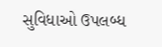સુવિધાઓ ઉપલબ્ધ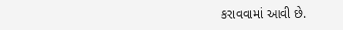કરાવવામાં આવી છે.